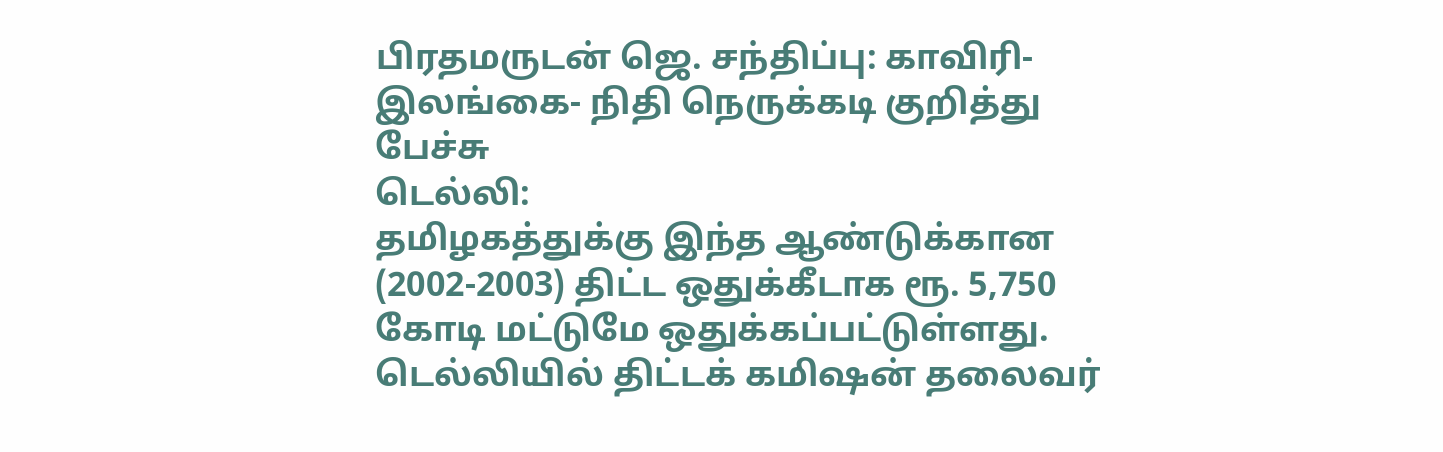பிரதமருடன் ஜெ. சந்திப்பு: காவிரி- இலங்கை- நிதி நெருக்கடி குறித்து பேச்சு
டெல்லி:
தமிழகத்துக்கு இந்த ஆண்டுக்கான (2002-2003) திட்ட ஒதுக்கீடாக ரூ. 5,750 கோடி மட்டுமே ஒதுக்கப்பட்டுள்ளது.
டெல்லியில் திட்டக் கமிஷன் தலைவர்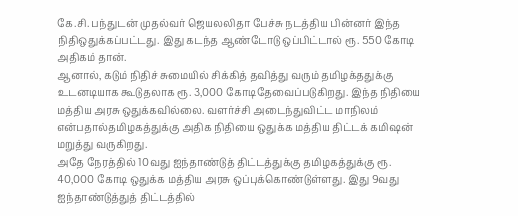கே.சி. பந்துடன் முதல்வர் ஜெயலலிதா பேச்சு நடத்திய பின்னர் இந்த நிதிஒதுக்கப்பட்டது. இது கடந்த ஆண்டோடு ஒப்பிட்டால் ரூ. 550 கோடி அதிகம் தான்.
ஆனால், கடும் நிதிச் சுமையில் சிக்கித் தவித்து வரும் தமிழக்ததுக்கு உடனடியாக கூடுதலாக ரூ. 3,000 கோடிதேவைப்படுகிறது. இந்த நிதியை மத்திய அரசு ஒதுக்கவில்லை. வளர்ச்சி அடைந்துவிட்ட மாநிலம் என்பதால்தமிழகத்துக்கு அதிக நிதியை ஒதுக்க மத்திய திட்டக் கமிஷன் மறுத்து வருகிறது.
அதே நேரத்தில் 10வது ஐந்தாண்டுத் திட்டத்துக்கு தமிழகத்துக்கு ரூ. 40,000 கோடி ஒதுக்க மத்திய அரசு ஒப்புக்கொண்டுள்ளது. இது 9வது ஐந்தாண்டுத்துத் திட்டத்தில்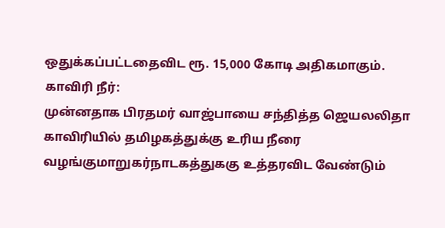ஒதுக்கப்பட்டதைவிட ரூ. 15,000 கோடி அதிகமாகும்.
காவிரி நீர்:
முன்னதாக பிரதமர் வாஜ்பாயை சந்தித்த ஜெயலலிதா காவிரியில் தமிழகத்துக்கு உரிய நீரை வழங்குமாறுகர்நாடகத்துககு உத்தரவிட வேண்டும்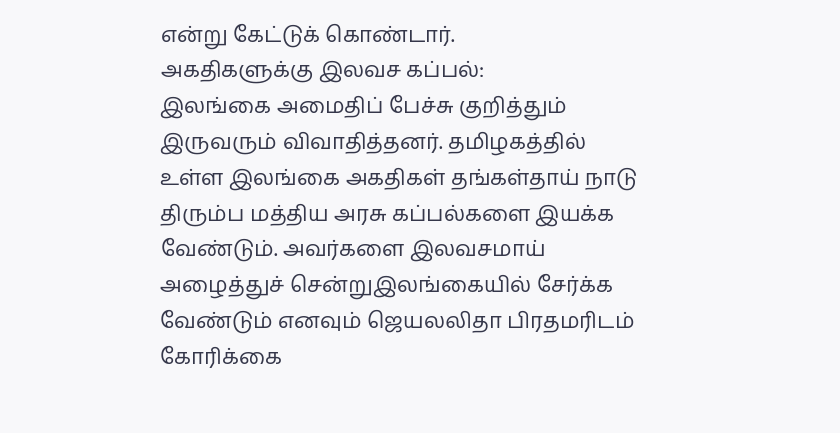என்று கேட்டுக் கொண்டார்.
அகதிகளுக்கு இலவச கப்பல்:
இலங்கை அமைதிப் பேச்சு குறித்தும் இருவரும் விவாதித்தனர். தமிழகத்தில் உள்ள இலங்கை அகதிகள் தங்கள்தாய் நாடு திரும்ப மத்திய அரசு கப்பல்களை இயக்க வேண்டும். அவர்களை இலவசமாய் அழைத்துச் சென்றுஇலங்கையில் சேர்க்க வேண்டும் எனவும் ஜெயலலிதா பிரதமரிடம் கோரிக்கை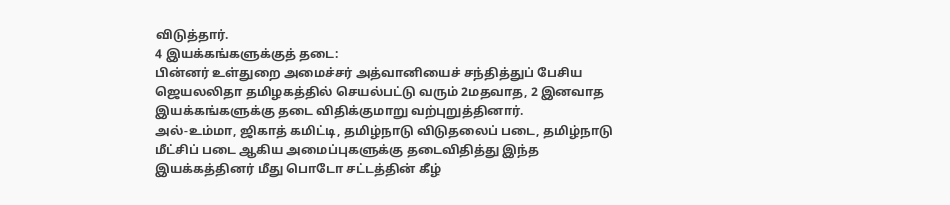விடுத்தார்.
4 இயக்கங்களுக்குத் தடை:
பின்னர் உள்துறை அமைச்சர் அத்வானியைச் சந்தித்துப் பேசிய ஜெயலலிதா தமிழகத்தில் செயல்பட்டு வரும் 2மதவாத, 2 இனவாத இயக்கங்களுக்கு தடை விதிக்குமாறு வற்புறுத்தினார்.
அல்-உம்மா, ஜிகாத் கமிட்டி, தமிழ்நாடு விடுதலைப் படை, தமிழ்நாடு மீட்சிப் படை ஆகிய அமைப்புகளுக்கு தடைவிதித்து இந்த இயக்கத்தினர் மீது பொடோ சட்டத்தின் கீழ்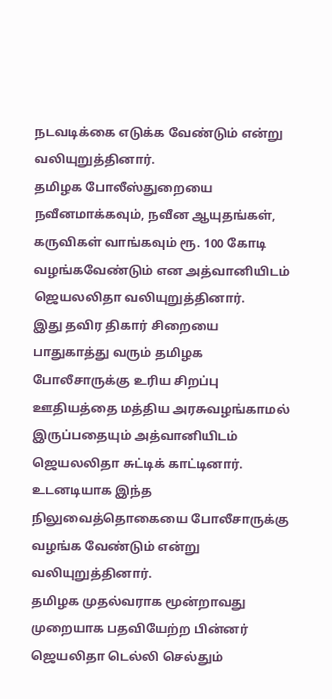நடவடிக்கை எடுக்க வேண்டும் என்று வலியுறுத்தினார்.
தமிழக போலீஸ்துறையை நவீனமாக்கவும், நவீன ஆயுதங்கள், கருவிகள் வாங்கவும் ரூ. 100 கோடி வழங்கவேண்டும் என அத்வானியிடம் ஜெயலலிதா வலியுறுத்தினார்.
இது தவிர திகார் சிறையை பாதுகாத்து வரும் தமிழக போலீசாருக்கு உரிய சிறப்பு ஊதியத்தை மத்திய அரசுவழங்காமல் இருப்பதையும் அத்வானியிடம் ஜெயலலிதா சுட்டிக் காட்டினார். உடனடியாக இந்த நிலுவைத்தொகையை போலீசாருக்கு வழங்க வேண்டும் என்று வலியுறுத்தினார்.
தமிழக முதல்வராக மூன்றாவது முறையாக பதவியேற்ற பின்னர் ஜெயலிதா டெல்லி செல்தும்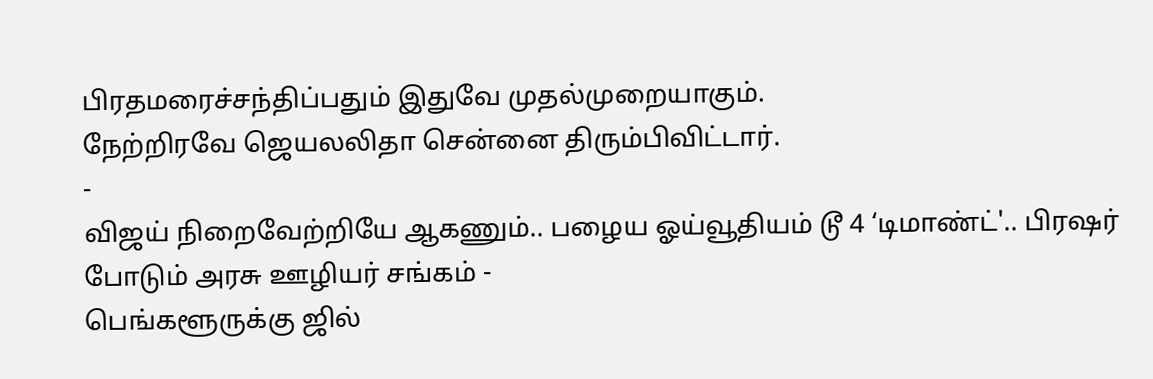பிரதமரைச்சந்திப்பதும் இதுவே முதல்முறையாகும்.
நேற்றிரவே ஜெயலலிதா சென்னை திரும்பிவிட்டார்.
-
விஜய் நிறைவேற்றியே ஆகணும்.. பழைய ஓய்வூதியம் டூ 4 ‘டிமாண்ட்'.. பிரஷர் போடும் அரசு ஊழியர் சங்கம் -
பெங்களூருக்கு ஜில்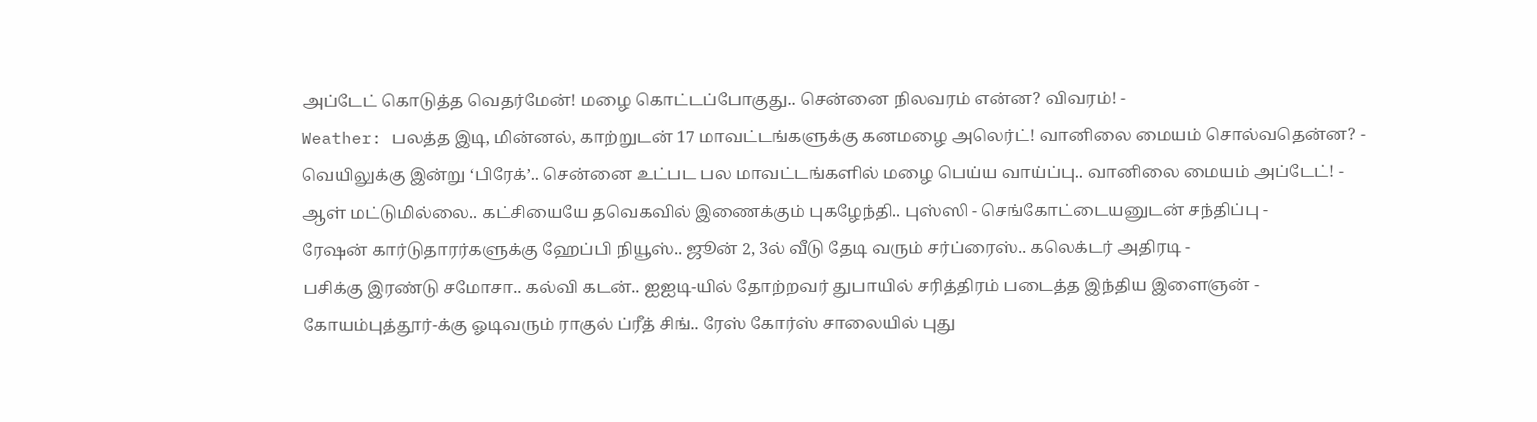அப்டேட் கொடுத்த வெதர்மேன்! மழை கொட்டப்போகுது.. சென்னை நிலவரம் என்ன? விவரம்! -
Weather: பலத்த இடி, மின்னல், காற்றுடன் 17 மாவட்டங்களுக்கு கனமழை அலெர்ட்! வானிலை மையம் சொல்வதென்ன? -
வெயிலுக்கு இன்று ‘பிரேக்’.. சென்னை உட்பட பல மாவட்டங்களில் மழை பெய்ய வாய்ப்பு.. வானிலை மையம் அப்டேட்! -
ஆள் மட்டுமில்லை.. கட்சியையே தவெகவில் இணைக்கும் புகழேந்தி.. புஸ்ஸி - செங்கோட்டையனுடன் சந்திப்பு -
ரேஷன் கார்டுதாரர்களுக்கு ஹேப்பி நியூஸ்.. ஜூன் 2, 3ல் வீடு தேடி வரும் சர்ப்ரைஸ்.. கலெக்டர் அதிரடி -
பசிக்கு இரண்டு சமோசா.. கல்வி கடன்.. ஐஐடி-யில் தோற்றவர் துபாயில் சரித்திரம் படைத்த இந்திய இளைஞன் -
கோயம்புத்தூர்-க்கு ஓடிவரும் ராகுல் ப்ரீத் சிங்.. ரேஸ் கோர்ஸ் சாலையில் புது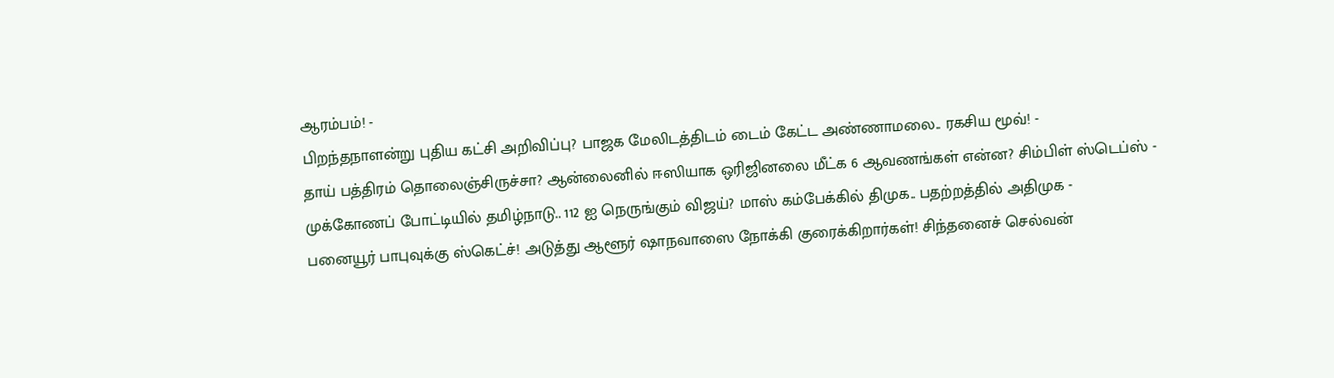ஆரம்பம்! -
பிறந்தநாளன்று புதிய கட்சி அறிவிப்பு? பாஜக மேலிடத்திடம் டைம் கேட்ட அண்ணாமலை.. ரகசிய மூவ்! -
தாய் பத்திரம் தொலைஞ்சிருச்சா? ஆன்லைனில் ஈஸியாக ஒரிஜினலை மீட்க 6 ஆவணங்கள் என்ன? சிம்பிள் ஸ்டெப்ஸ் -
முக்கோணப் போட்டியில் தமிழ்நாடு.. 112 ஐ நெருங்கும் விஜய்? மாஸ் கம்பேக்கில் திமுக.. பதற்றத்தில் அதிமுக -
பனையூர் பாபுவுக்கு ஸ்கெட்ச்! அடுத்து ஆளூர் ஷாநவாஸை நோக்கி குரைக்கிறார்கள்! சிந்தனைச் செல்வன்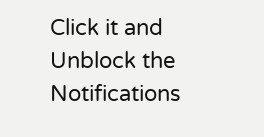Click it and Unblock the Notifications